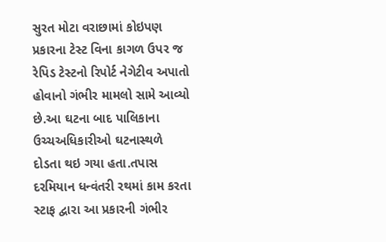સુરત મોટા વરાછામાં કોઇપણ પ્રકારના ટેસ્ટ વિના કાગળ ઉપર જ રેપિડ ટેસ્ટનો રિપોર્ટ નેગેટીવ અપાતો હોવાનો ગંભીર મામલો સામે આવ્યો છે.આ ઘટના બાદ પાલિકાના ઉચ્ચઅધિકારીઓ ઘટનાસ્થળે દોડતા થઇ ગયા હતા.તપાસ દરમિયાન ધન્વંતરી રથમાં કામ કરતા સ્ટાફ દ્વારા આ પ્રકારની ગંભીર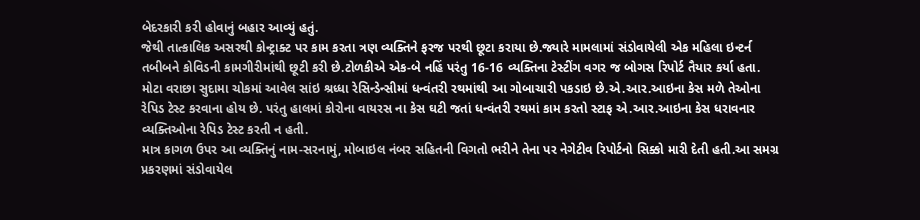બેદરકારી કરી હોવાનું બહાર આવ્યું હતું.
જેથી તાત્કાલિક અસરથી કોન્ટ્રાક્ટ પર કામ કરતા ત્રણ વ્યક્તિને ફરજ પરથી છૂટા કરાયા છે.જ્યારે મામલામાં સંડોવાયેલી એક મહિલા ઇન્ટર્ન તબીબને કોવિડની કામગીરીમાંથી છૂટી કરી છે.ટોળકીએ એક-બે નહિં પરંતુ 16-16 વ્યક્તિના ટેસ્ટીંગ વગર જ બોગસ રિપોર્ટ તૈયાર કર્યા હતા.
મોટા વરાછા સુદામા ચોકમાં આવેલ સાંઇ શ્રધ્ધા રેસિન્ડેન્સીમાં ધન્વંતરી રથમાંથી આ ગોબાચારી પકડાઇ છે.એ.આર.આઇના કેસ મળે તેઓના રેપિડ ટેસ્ટ કરવાના હોય છે. પરંતુ હાલમાં કોરોના વાયરસ ના કેસ ઘટી જતાં ધન્વંતરી રથમાં કામ કરતો સ્ટાફ એ.આર.આઇના કેસ ધરાવનાર વ્યક્તિઓના રેપિડ ટેસ્ટ કરતી ન હતી.
માત્ર કાગળ ઉપર આ વ્યક્તિનું નામ-સરનામું, મોબાઇલ નંબર સહિતની વિગતો ભરીને તેના પર નેગેટીવ રિપોર્ટનો સિક્કો મારી દેતી હતી.આ સમગ્ર પ્રકરણમાં સંડોવાયેલ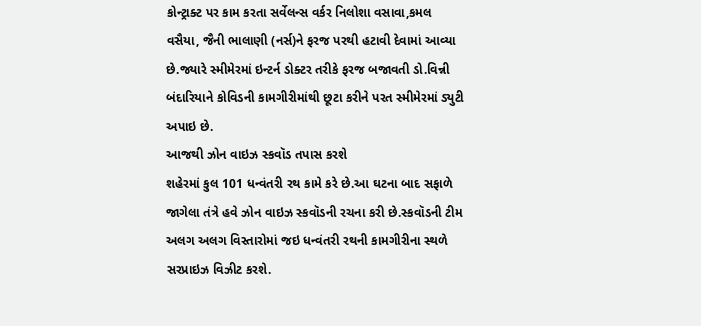કોન્ટ્રાક્ટ પર કામ કરતા સર્વેલન્સ વર્કર નિલોશા વસાવા,કમલ વસૈયા, જૈની ભાલાણી (નર્સ)ને ફરજ પરથી હટાવી દેવામાં આવ્યા છે.જ્યારે સ્મીમેરમાં ઇન્ટર્ન ડોક્ટર તરીકે ફરજ બજાવતી ડો.વિન્ની બંદારિયાને કોવિડની કામગીરીમાંથી છૂટા કરીને પરત સ્મીમેરમાં ડ્યુટી અપાઇ છે.
આજથી ઝોન વાઇઝ સ્કવૉડ તપાસ કરશે
શહેરમાં કુલ 101 ધન્વંતરી રથ કામે કરે છે.આ ઘટના બાદ સફાળે જાગેલા તંત્રે હવે ઝોન વાઇઝ સ્કવૉડની રચના કરી છે.સ્કવૉડની ટીમ અલગ અલગ વિસ્તારોમાં જઇ ધન્વંતરી રથની કામગીરીના સ્થળે સરપ્રાઇઝ વિઝીટ કરશે.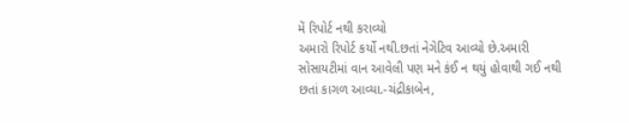મેં રિપોર્ટ નથી કરાવ્યો
અમારો રિપોર્ટ કર્યો નથી.છતાં નેગેટિવ આવ્યો છે.અમારી સોસાયટીમાં વાન આવેલી પણ મને કંઈ ન થયું હોવાથી ગઈ નથી છતાં કાગળ આવ્યા.-ચંદ્રીકાબેન,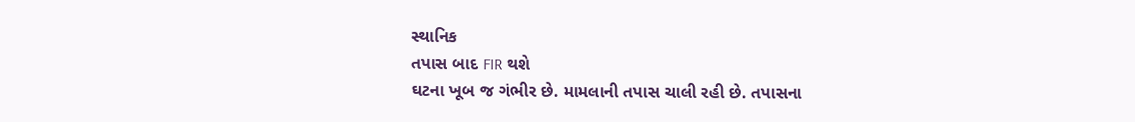સ્થાનિક
તપાસ બાદ FIR થશે
ઘટના ખૂબ જ ગંભીર છે. મામલાની તપાસ ચાલી રહી છે. તપાસના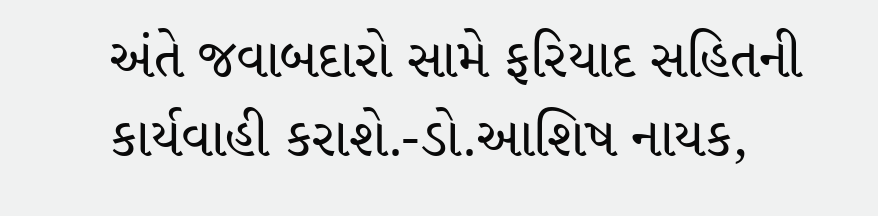અંતે જવાબદારો સામે ફરિયાદ સહિતની કાર્યવાહી કરાશે.-ડો.આશિષ નાયક,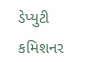ડેપ્યુટી કમિશનર